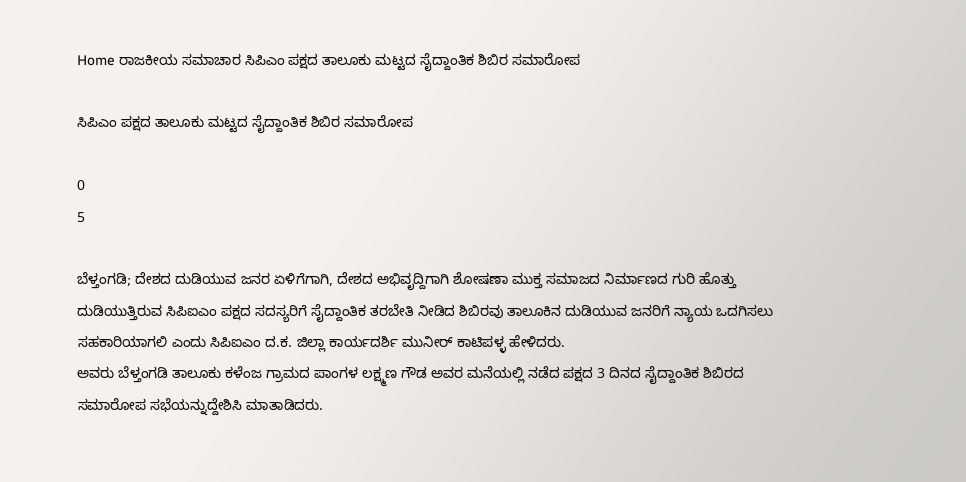Home ರಾಜಕೀಯ ಸಮಾಚಾರ ಸಿಪಿಎಂ ಪಕ್ಷದ ತಾಲೂಕು ಮಟ್ಟದ ಸೈದ್ದಾಂತಿಕ ಶಿಬಿರ ಸಮಾರೋಪ

ಸಿಪಿಎಂ ಪಕ್ಷದ ತಾಲೂಕು ಮಟ್ಟದ ಸೈದ್ದಾಂತಿಕ ಶಿಬಿರ ಸಮಾರೋಪ

0
5

ಬೆಳ್ತಂಗಡಿ; ದೇಶದ ದುಡಿಯುವ ಜನರ ಏಳಿಗೆಗಾಗಿ, ದೇಶದ ಅಭಿವೃದ್ದಿಗಾಗಿ ಶೋಷಣಾ ಮುಕ್ತ ಸಮಾಜದ ನಿರ್ಮಾಣದ ಗುರಿ ಹೊತ್ತು ದುಡಿಯುತ್ತಿರುವ ಸಿಪಿಐಎಂ ಪಕ್ಷದ ಸದಸ್ಯರಿಗೆ ಸೈದ್ದಾಂತಿಕ ತರಬೇತಿ ನೀಡಿದ ಶಿಬಿರವು ತಾಲೂಕಿನ ದುಡಿಯುವ ಜನರಿಗೆ ನ್ಯಾಯ ಒದಗಿಸಲು ಸಹಕಾರಿಯಾಗಲಿ ಎಂದು ಸಿಪಿಐಎಂ ದ.ಕ. ಜಿಲ್ಲಾ ಕಾರ್ಯದರ್ಶಿ ಮುನೀರ್ ಕಾಟಿಪಳ್ಳ ಹೇಳಿದರು.
ಅವರು ಬೆಳ್ತಂಗಡಿ ತಾಲೂಕು ಕಳೆಂಜ ಗ್ರಾಮದ ಪಾಂಗಳ ಲಕ್ಷ್ಮಣ ಗೌಡ ಅವರ ಮನೆಯಲ್ಲಿ ನಡೆದ ಪಕ್ಷದ 3 ದಿನದ ಸೈದ್ದಾಂತಿಕ ಶಿಬಿರದ ಸಮಾರೋಪ ಸಭೆಯನ್ನುದ್ದೇಶಿಸಿ ಮಾತಾಡಿದರು.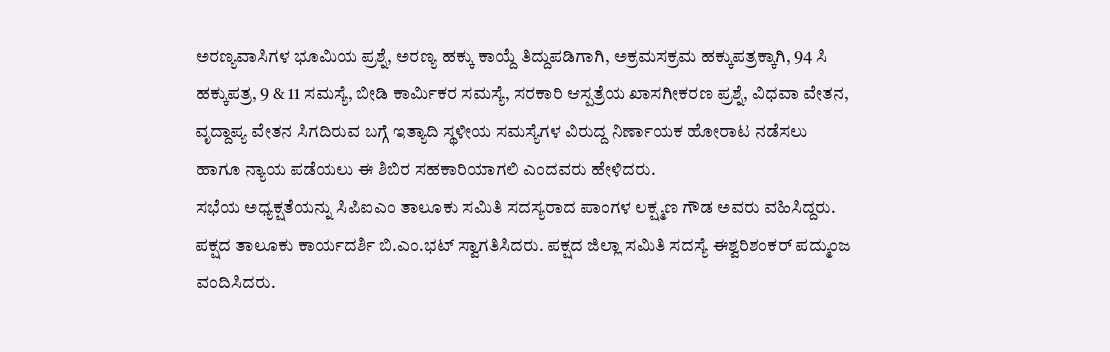ಅರಣ್ಯವಾಸಿಗಳ ಭೂಮಿಯ ಪ್ರಶ್ನೆ, ಅರಣ್ಯ ಹಕ್ಕು ಕಾಯ್ದೆ ತಿದ್ದುಪಡಿಗಾಗಿ, ಅಕ್ರಮಸಕ್ರಮ ಹಕ್ಕುಪತ್ರಕ್ಕಾಗಿ, 94 ಸಿ ಹಕ್ಕುಪತ್ರ, 9 & 11 ಸಮಸ್ಯೆ, ಬೀಡಿ ಕಾರ್ಮಿಕರ ಸಮಸ್ಯೆ, ಸರಕಾರಿ ಆಸ್ಪತ್ರೆಯ ಖಾಸಗೀಕರಣ ಪ್ರಶ್ನೆ, ವಿಧವಾ ವೇತನ, ವೃದ್ದಾಪ್ಯ ವೇತನ ಸಿಗದಿರುವ ಬಗ್ಗೆ ಇತ್ಯಾದಿ ಸ್ಥಳೀಯ ಸಮಸ್ಯೆಗಳ ವಿರುದ್ದ ನಿರ್ಣಾಯಕ ಹೋರಾಟ ನಡೆಸಲು ಹಾಗೂ ನ್ಯಾಯ ಪಡೆಯಲು ಈ ಶಿಬಿರ ಸಹಕಾರಿಯಾಗಲಿ ಎಂದವರು ಹೇಳಿದರು.
ಸಭೆಯ ಅಧ್ಯಕ್ಷತೆಯನ್ನು ಸಿಪಿಐಎಂ ತಾಲೂಕು ಸಮಿತಿ ಸದಸ್ಯರಾದ ಪಾಂಗಳ ಲಕ್ಷ್ಮಣ ಗೌಡ ಅವರು ವಹಿಸಿದ್ದರು. ಪಕ್ಷದ ತಾಲೂಕು ಕಾರ್ಯದರ್ಶಿ ಬಿ.ಎಂ.ಭಟ್ ಸ್ವಾಗತಿಸಿದರು. ಪಕ್ಷದ ಜಿಲ್ಲಾ ಸಮಿತಿ ಸದಸ್ಯೆ ಈಶ್ವರಿಶಂಕರ್ ಪದ್ಮುಂಜ ವಂದಿಸಿದರು.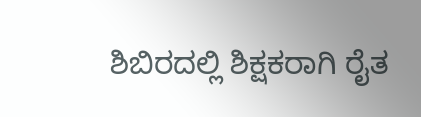ಶಿಬಿರದಲ್ಲಿ ಶಿಕ್ಷಕರಾಗಿ ರೈತ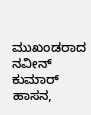ಮುಖಂಡರಾದ ನವೀನ್ ಕುಮಾರ್ ಹಾಸನ,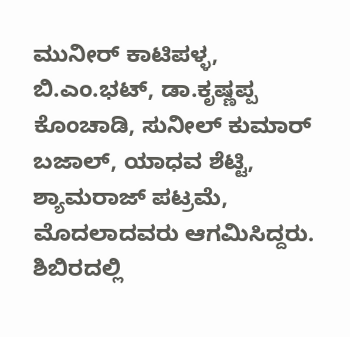ಮುನೀರ್ ಕಾಟಿಪಳ್ಳ, ಬಿ.ಎಂ.ಭಟ್, ಡಾ.ಕೃಷ್ಣಪ್ಪ ಕೊಂಚಾಡಿ, ಸುನೀಲ್ ಕುಮಾರ್ ಬಜಾಲ್, ಯಾಧವ ಶೆಟ್ಟಿ, ಶ್ಯಾಮರಾಜ್ ಪಟ್ರಮೆ, ಮೊದಲಾದವರು ಆಗಮಿಸಿದ್ದರು. ಶಿಬಿರದಲ್ಲಿ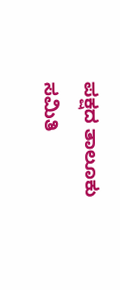ಪಕ್ಷದ ತಾಲೂಕು ಸಮಿತಿ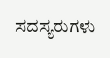ಸದಸ್ಯರುಗಳು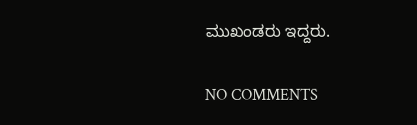ಮುಖಂಡರು ಇದ್ದರು.

NO COMMENTS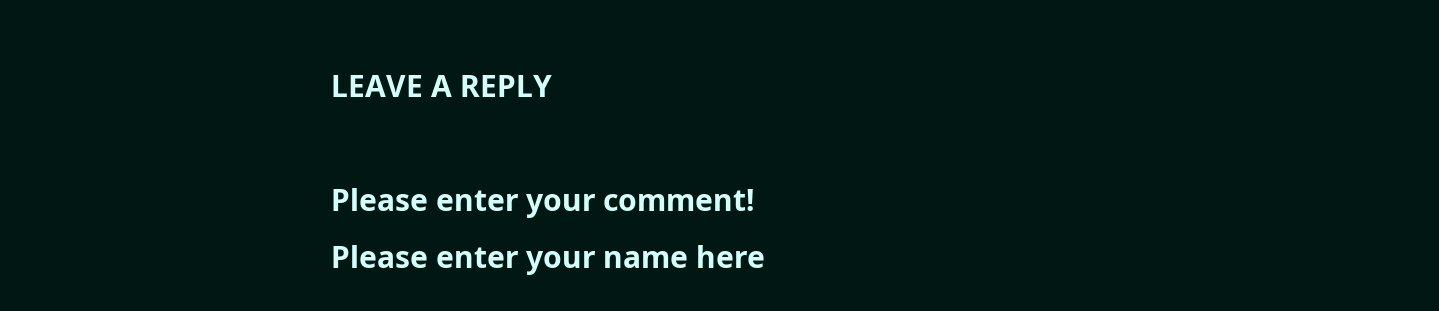LEAVE A REPLY

Please enter your comment!
Please enter your name here